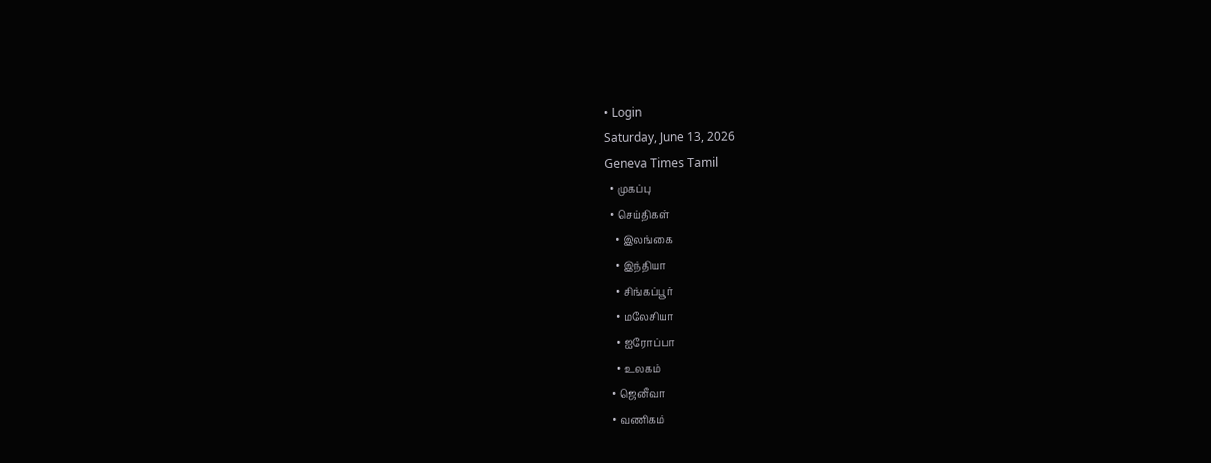• Login
Saturday, June 13, 2026
Geneva Times Tamil
  • முகப்பு
  • செய்திகள்
    • இலங்கை
    • இந்தியா
    • சிங்கப்பூர்
    • மலேசியா
    • ஐரோப்பா
    • உலகம்
  • ஜெனீவா
  • வணிகம்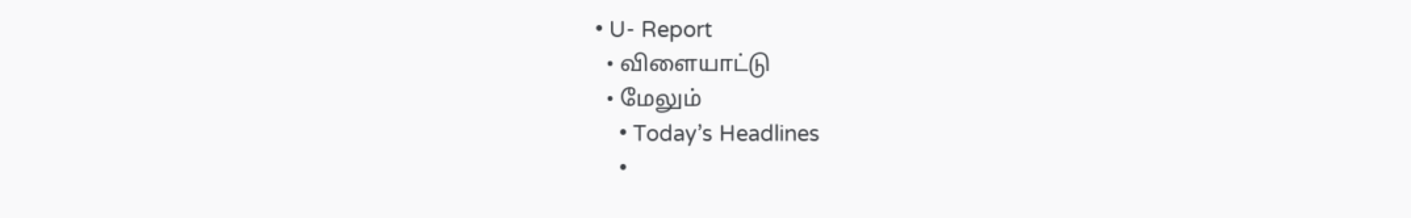• U- Report
  • விளையாட்டு
  • மேலும்
    • Today’s Headlines
    •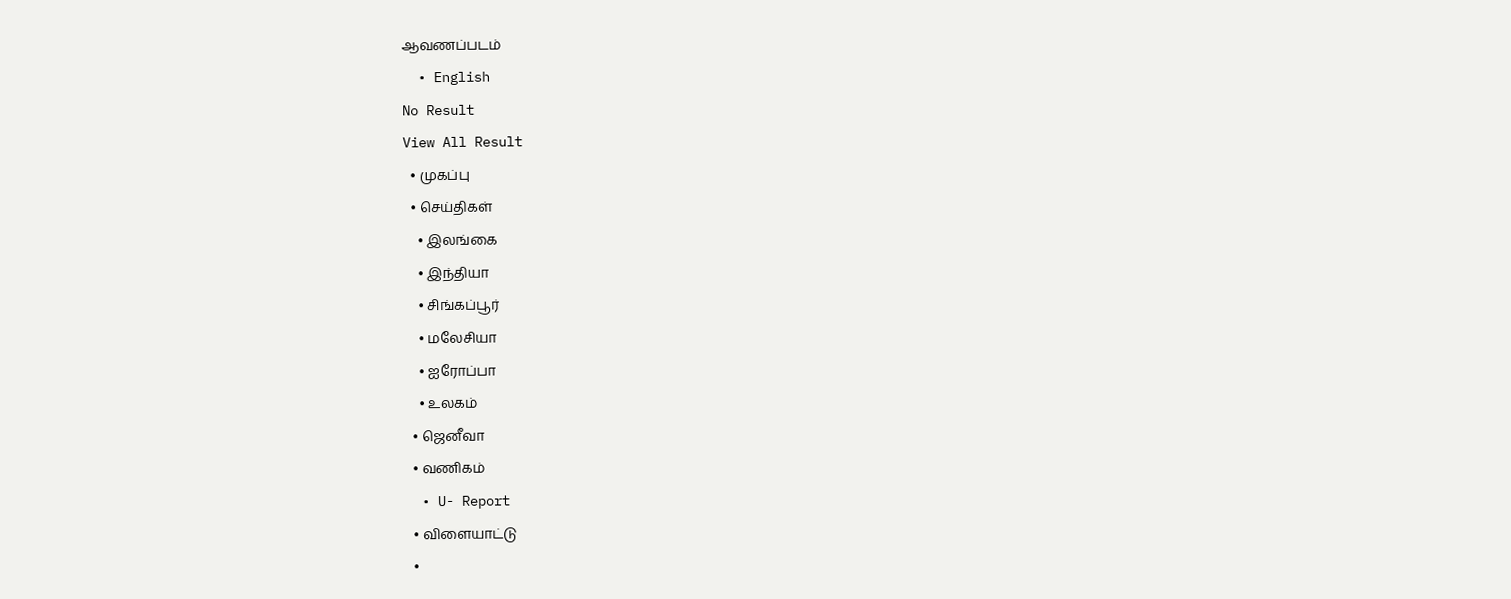ஆவணப்படம்
  • English
No Result
View All Result
  • முகப்பு
  • செய்திகள்
    • இலங்கை
    • இந்தியா
    • சிங்கப்பூர்
    • மலேசியா
    • ஐரோப்பா
    • உலகம்
  • ஜெனீவா
  • வணிகம்
  • U- Report
  • விளையாட்டு
  •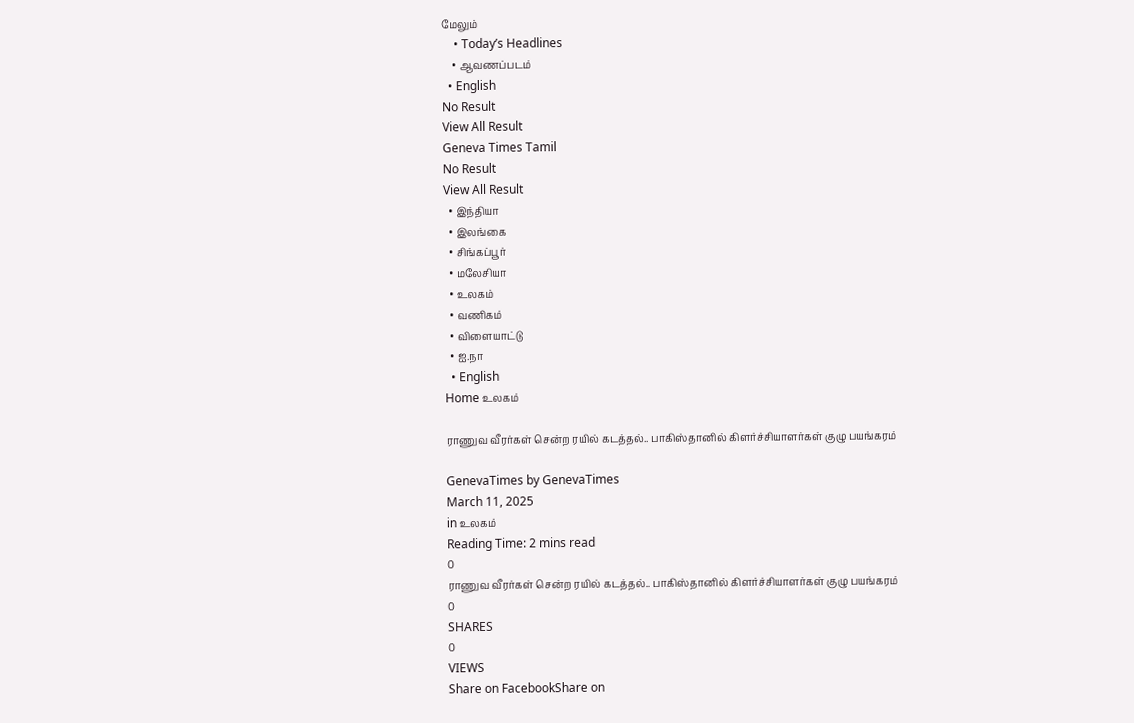மேலும்
    • Today’s Headlines
    • ஆவணப்படம்
  • English
No Result
View All Result
Geneva Times Tamil
No Result
View All Result
  • இந்தியா
  • இலங்கை
  • சிங்கப்பூர்
  • மலேசியா
  • உலகம்
  • வணிகம்
  • விளையாட்டு
  • ஐ.நா
  • English
Home உலகம்

ராணுவ வீரர்கள் சென்ற ரயில் கடத்தல்.. பாகிஸ்தானில் கிளர்ச்சியாளர்கள் குழு பயங்கரம்

GenevaTimes by GenevaTimes
March 11, 2025
in உலகம்
Reading Time: 2 mins read
0
ராணுவ வீரர்கள் சென்ற ரயில் கடத்தல்.. பாகிஸ்தானில் கிளர்ச்சியாளர்கள் குழு பயங்கரம்
0
SHARES
0
VIEWS
Share on FacebookShare on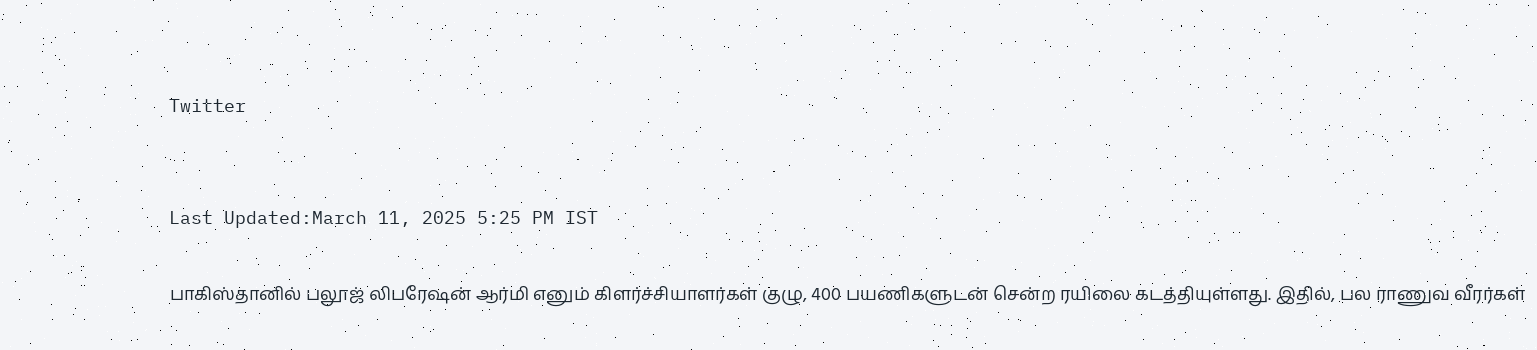Twitter


Last Updated:March 11, 2025 5:25 PM IST

பாகிஸ்தானில் பலூஜ் லிபரேஷன் ஆர்மி எனும் கிளர்ச்சியாளர்கள் குழு, 400 பயணிகளுடன் சென்ற ரயிலை கடத்தியுள்ளது. இதில், பல ராணுவ வீரர்கள்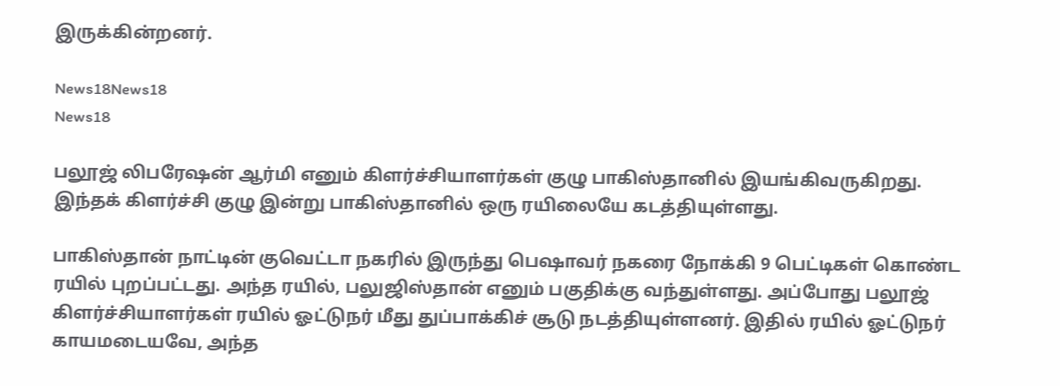இருக்கின்றனர்.

News18News18
News18

பலூஜ் லிபரேஷன் ஆர்மி எனும் கிளர்ச்சியாளர்கள் குழு பாகிஸ்தானில் இயங்கிவருகிறது. இந்தக் கிளர்ச்சி குழு இன்று பாகிஸ்தானில் ஒரு ரயிலையே கடத்தியுள்ளது.

பாகிஸ்தான் நாட்டின் குவெட்டா நகரில் இருந்து பெஷாவர் நகரை நோக்கி 9 பெட்டிகள் கொண்ட ரயில் புறப்பட்டது. அந்த ரயில், பலுஜிஸ்தான் எனும் பகுதிக்கு வந்துள்ளது. அப்போது பலூஜ் கிளர்ச்சியாளர்கள் ரயில் ஓட்டுநர் மீது துப்பாக்கிச் சூடு நடத்தியுள்ளனர். இதில் ரயில் ஓட்டுநர் காயமடையவே, அந்த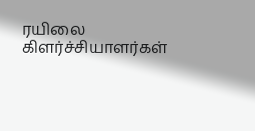ரயிலை கிளர்ச்சியாளர்கள்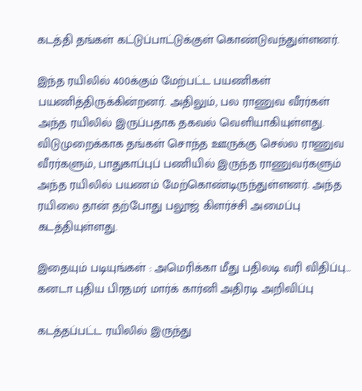கடத்தி தங்கள் கட்டுப்பாட்டுக்குள் கொண்டுவந்துள்ளனர்.

இந்த ரயிலில் 400க்கும் மேற்பட்ட பயணிகள் பயணித்திருக்கின்றனர். அதிலும், பல ராணுவ வீரர்கள் அந்த ரயிலில் இருப்பதாக தகவல் வெளியாகியுள்ளது. விடுமுறைக்காக தங்கள் சொந்த ஊருக்கு செல்ல ராணுவ வீரர்களும், பாதுகாப்புப் பணியில் இருந்த ராணுவர்களும் அந்த ரயிலில் பயணம் மேற்கொண்டிருந்துள்ளனர். அந்த ரயிலை தான் தற்போது பலூஜ் கிளர்ச்சி அமைப்பு கடத்தியுள்ளது.

இதையும் படியுங்கள் : அமெரிக்கா மீது பதிலடி வரி விதிப்பு… கனடா புதிய பிரதமர் மார்க் கார்னி அதிரடி அறிவிப்பு

கடத்தப்பட்ட ரயிலில் இருந்து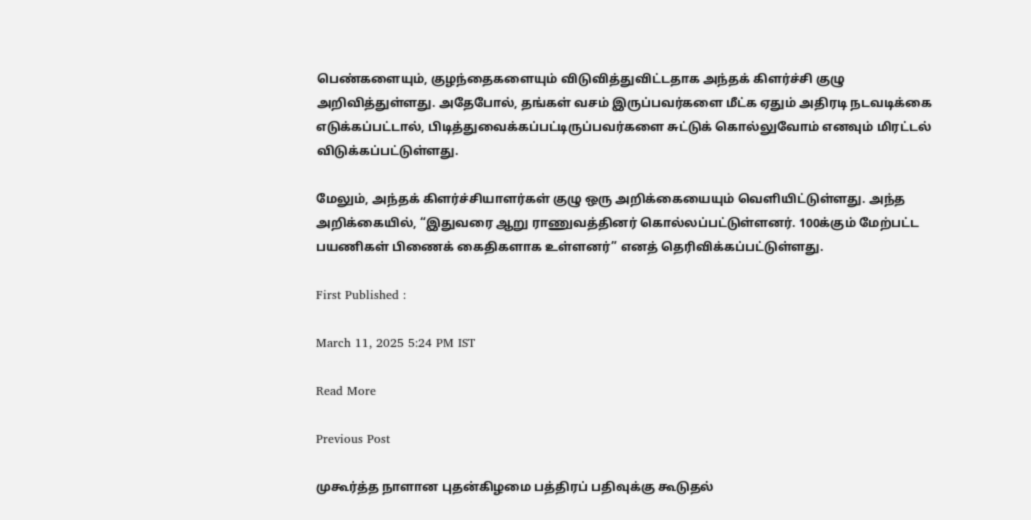பெண்களையும், குழந்தைகளையும் விடுவித்துவிட்டதாக அந்தக் கிளர்ச்சி குழு அறிவித்துள்ளது. அதேபோல், தங்கள் வசம் இருப்பவர்களை மீட்க ஏதும் அதிரடி நடவடிக்கை எடுக்கப்பட்டால், பிடித்துவைக்கப்பட்டிருப்பவர்களை சுட்டுக் கொல்லுவோம் எனவும் மிரட்டல் விடுக்கப்பட்டுள்ளது.

மேலும், அந்தக் கிளர்ச்சியாளர்கள் குழு ஒரு அறிக்கையையும் வெளியிட்டுள்ளது. அந்த அறிக்கையில், “இதுவரை ஆறு ராணுவத்தினர் கொல்லப்பட்டுள்ளனர். 100க்கும் மேற்பட்ட பயணிகள் பிணைக் கைதிகளாக உள்ளனர்” எனத் தெரிவிக்கப்பட்டுள்ளது.

First Published :

March 11, 2025 5:24 PM IST

Read More

Previous Post

முகூர்த்த நாளான புதன்கிழமை பத்திரப் பதிவுக்கு கூடுதல்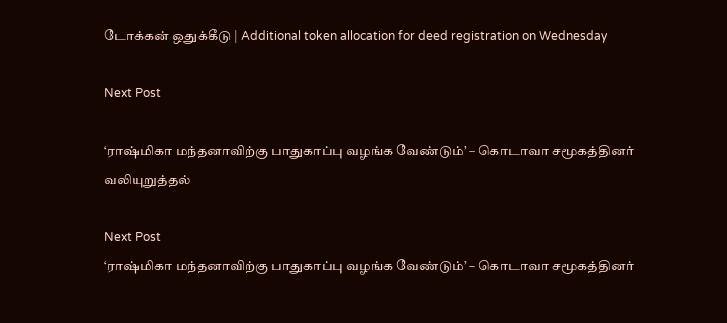டோக்கன் ஒதுக்கீடு | Additional token allocation for deed registration on Wednesday

Next Post

‘ராஷ்மிகா மந்தனாவிற்கு பாதுகாப்பு வழங்க வேண்டும்’ – கொடாவா சமூகத்தினர் வலியுறுத்தல்

Next Post
‘ராஷ்மிகா மந்தனாவிற்கு பாதுகாப்பு வழங்க வேண்டும்’ – கொடாவா சமூகத்தினர்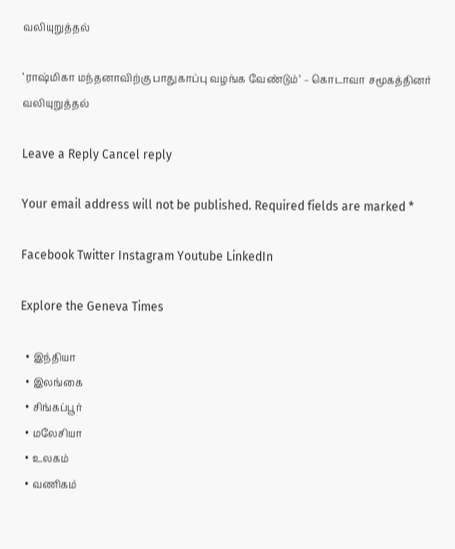வலியுறுத்தல்

‘ராஷ்மிகா மந்தனாவிற்கு பாதுகாப்பு வழங்க வேண்டும்’ – கொடாவா சமூகத்தினர் வலியுறுத்தல்

Leave a Reply Cancel reply

Your email address will not be published. Required fields are marked *

Facebook Twitter Instagram Youtube LinkedIn

Explore the Geneva Times

  • இந்தியா
  • இலங்கை
  • சிங்கப்பூர்
  • மலேசியா
  • உலகம்
  • வணிகம்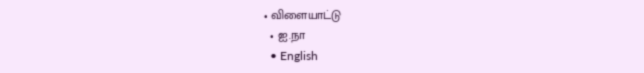• விளையாட்டு
  • ஐ.நா
  • English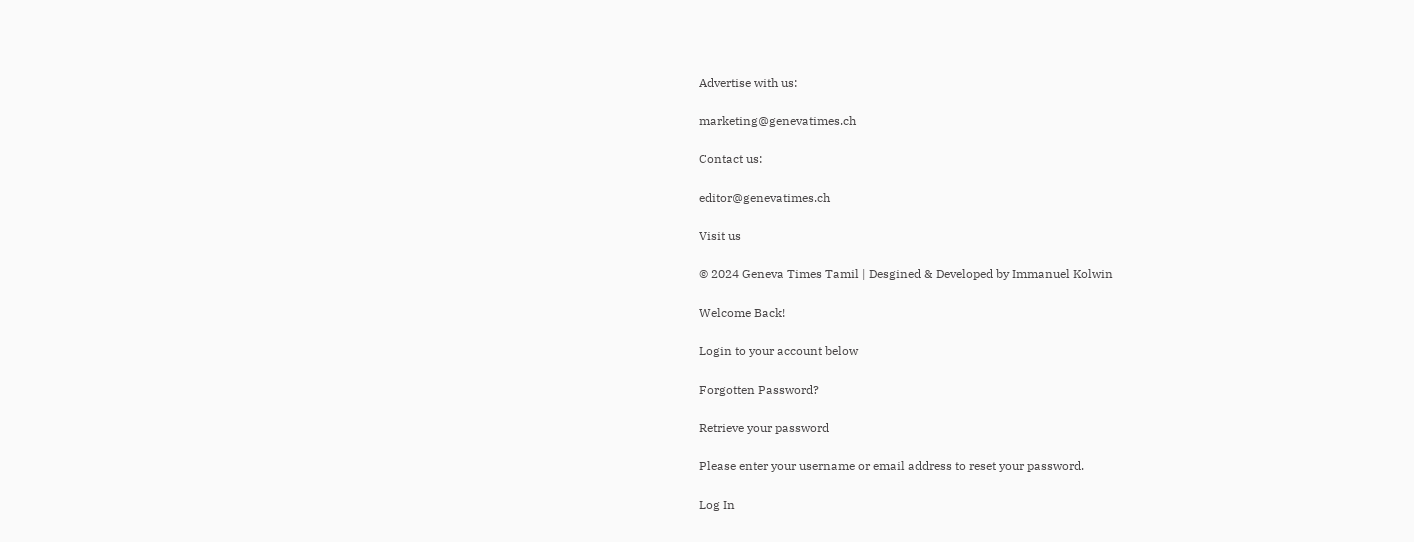Advertise with us:

marketing@genevatimes.ch

Contact us:

editor@genevatimes.ch

Visit us

© 2024 Geneva Times Tamil | Desgined & Developed by Immanuel Kolwin

Welcome Back!

Login to your account below

Forgotten Password?

Retrieve your password

Please enter your username or email address to reset your password.

Log In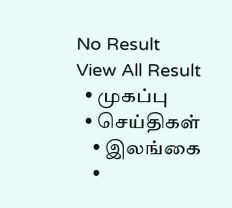No Result
View All Result
  • முகப்பு
  • செய்திகள்
    • இலங்கை
    •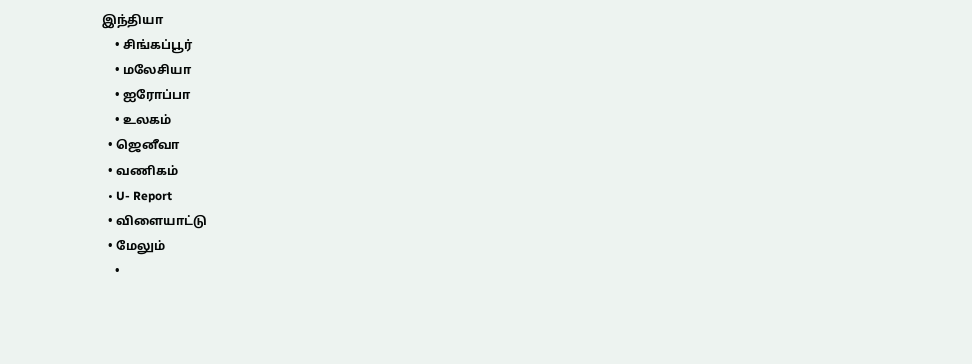இந்தியா
    • சிங்கப்பூர்
    • மலேசியா
    • ஐரோப்பா
    • உலகம்
  • ஜெனீவா
  • வணிகம்
  • U- Report
  • விளையாட்டு
  • மேலும்
    •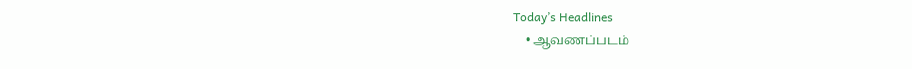Today’s Headlines
    • ஆவணப்படம்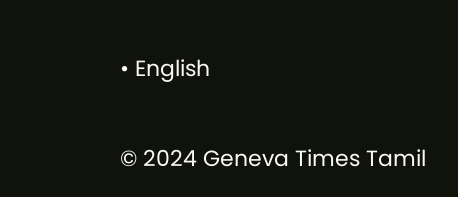• English

© 2024 Geneva Times Tamil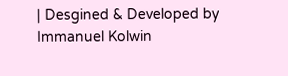| Desgined & Developed by Immanuel Kolwin